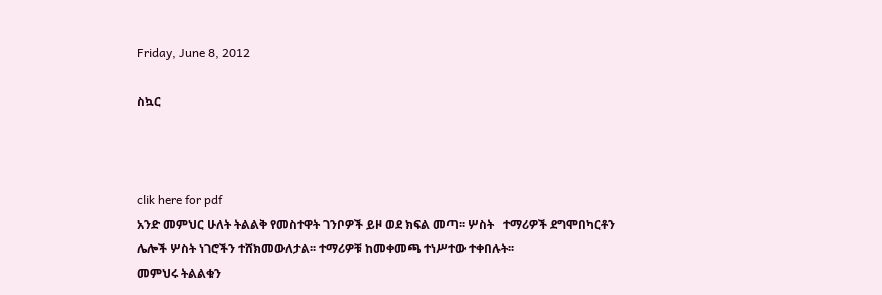Friday, June 8, 2012

ስኳር



clik here for pdf
አንድ መምህር ሁለት ትልልቅ የመስተዋት ገንቦዎች ይዞ ወደ ክፍል መጣ፡፡ ሦስት   ተማሪዎች ደግሞበካርቶን ሌሎች ሦስት ነገሮችን ተሸክመውለታል፡፡ ተማሪዎቹ ከመቀመጫ ተነሥተው ተቀበሉት፡፡
መምህሩ ትልልቁን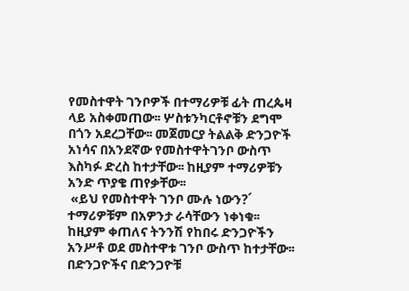የመስተዋት ገንቦዎች በተማሪዎቹ ፊት ጠረጴዛ ላይ አስቀመጠው፡፡ ሦስቱንካርቶኖቹን ደግሞ በጎን አደረጋቸው፡፡ መጀመርያ ትልልቅ ድንጋዮች አነሳና በአንደኛው የመስተዋትገንቦ ውስጥ እስካፉ ድረስ ከተታቸው፡፡ ከዚያም ተማሪዎቹን አንድ ጥያቄ ጠየቃቸው፡፡
 «ይህ የመስተዋት ገንቦ ሙሉ ነውን?´
ተማሪዎቹም በአዎንታ ራሳቸውን ነቀነቁ፡፡
ከዚያም ቀጠለና ትንንሽ የከበሩ ድንጋዮችን አንሥቶ ወደ መስተዋቱ ገንቦ ውስጥ ከተታቸው፡፡በድንጋዮችና በድንጋዮቹ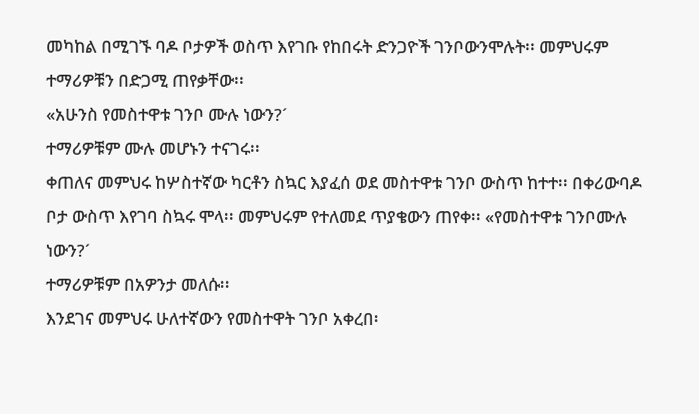መካከል በሚገኙ ባዶ ቦታዎች ወስጥ እየገቡ የከበሩት ድንጋዮች ገንቦውንሞሉት፡፡ መምህሩም ተማሪዎቹን በድጋሚ ጠየቃቸው፡፡
«አሁንስ የመስተዋቱ ገንቦ ሙሉ ነውን?´
ተማሪዎቹም ሙሉ መሆኑን ተናገሩ፡፡
ቀጠለና መምህሩ ከሦስተኛው ካርቶን ስኳር እያፈሰ ወደ መስተዋቱ ገንቦ ውስጥ ከተተ፡፡ በቀሪውባዶ ቦታ ውስጥ እየገባ ስኳሩ ሞላ፡፡ መምህሩም የተለመደ ጥያቄውን ጠየቀ፡፡ «የመስተዋቱ ገንቦሙሉ ነውን?´
ተማሪዎቹም በአዎንታ መለሱ፡፡
እንደገና መምህሩ ሁለተኛውን የመስተዋት ገንቦ አቀረበ፡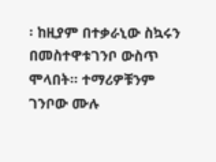፡ ከዚያም በተቃራኒው ስኳሩን በመስተዋቱገንቦ ውስጥ ሞላበት፡፡ ተማሪዎቹንም ገንቦው ሙሉ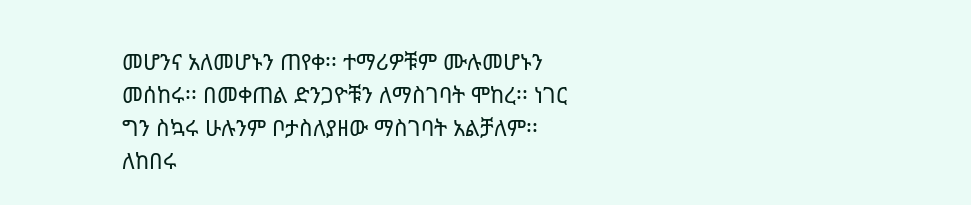መሆንና አለመሆኑን ጠየቀ፡፡ ተማሪዎቹም ሙሉመሆኑን መሰከሩ፡፡ በመቀጠል ድንጋዮቹን ለማስገባት ሞከረ፡፡ ነገር ግን ስኳሩ ሁሉንም ቦታስለያዘው ማስገባት አልቻለም፡፡ ለከበሩ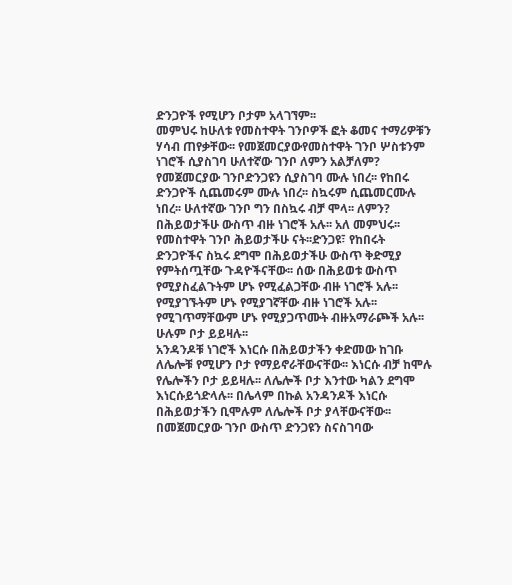ድንጋዮች የሚሆን ቦታም አላገኘም፡፡
መምህሩ ከሁለቱ የመስተዋት ገንቦዎች ፎት ቆመና ተማሪዎቹን ሃሳብ ጠየቃቸው፡፡ የመጀመርያውየመስተዋት ገንቦ ሦስቱንም ነገሮች ሲያስገባ ሁለተኛው ገንቦ ለምን አልቻለም? የመጀመርያው ገንቦድንጋዩን ሲያስገባ ሙሉ ነበረ፡፡ የከበሩ ድንጋዮች ሲጨመሩም ሙሉ ነበረ፡፡ ስኳሩም ሲጨመርሙሉ ነበረ፡፡ ሁለተኛው ገንቦ ግን በስኳሩ ብቻ ሞላ፡፡ ለምን?
በሕይወታችሁ ውስጥ ብዙ ነገሮች አሉ፡፡ አለ መምህሩ፡፡ የመስተዋት ገንቦ ሕይወታችሁ ናት፡፡ድንጋዩ፣ የከበሩት ድንጋዮችና ስኳሩ ደግሞ በሕይወታችሁ ውስጥ ቅድሚያ የምትሰጧቸው ጉዳዮችናቸው፡፡ ሰው በሕይወቱ ውስጥ የሚያስፈልጉትም ሆኑ የሚፈልጋቸው ብዙ ነገሮች አሉ፡፡የሚያገኙትም ሆኑ የሚያገኛቸው ብዙ ነገሮች አሉ፡፡ የሚገጥማቸውም ሆኑ የሚያጋጥሙት ብዙአማራጮች አሉ፡፡ ሁሉም ቦታ ይይዛሉ፡፡
አንዳንዶቹ ነገሮች እነርሱ በሕይወታችን ቀድመው ከገቡ ለሌሎቹ የሚሆን ቦታ የማይኖራቸውናቸው፡፡ እነርሱ ብቻ ከሞሉ የሌሎችን ቦታ ይይዛሉ፡፡ ለሌሎች ቦታ እንተው ካልን ደግሞ እነርሱይጎድላሉ፡፡ በሌላም በኩል አንዳንዶች እነርሱ በሕይወታችን ቢሞሉም ለሌሎች ቦታ ያላቸውናቸው፡፡
በመጀመርያው ገንቦ ውስጥ ድንጋዩን ስናስገባው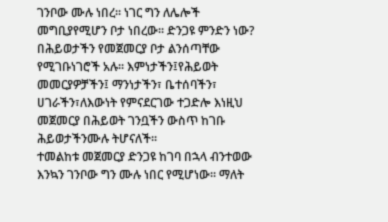ገንቦው ሙሉ ነበረ፡፡ ነገር ግን ለሌሎች መግቢያየሚሆን ቦታ ነበረው፡፡ ድንጋዩ ምንድን ነው? በሕይወታችን የመጀመርያ ቦታ ልንሰጣቸው የሚገቡነገሮች አሉ፡፡ እምነታችን፤የሕይወት መመርያዎቻችን፤ ማንነታችን፣ ቤተሰባችን፣ ሀገራችን፣ለእውነት የምናደርገው ተጋድሎ እነዚህ መጀመርያ በሕይወት ገንቧችን ውስጥ ከገቡ ሕይወታችንሙሉ ትሆናለች፡፡
ተመልከቱ መጀመርያ ድንጋዩ ከገባ በኋላ ብንተወው እንኳን ገንቦው ግን ሙሉ ነበር የሚሆነው፡፡ ማለት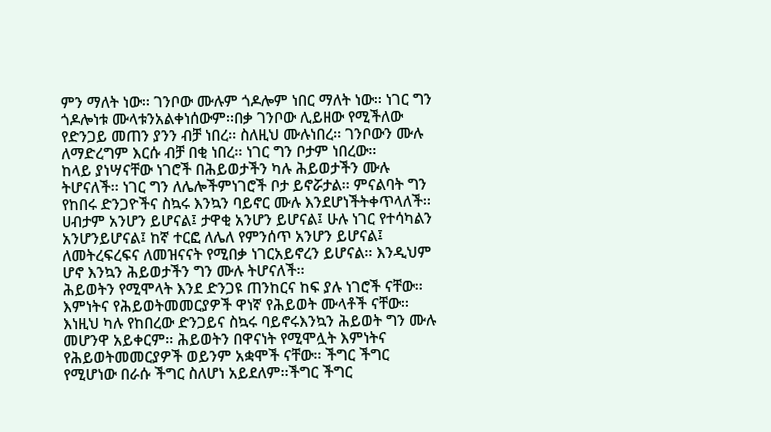ምን ማለት ነው፡፡ ገንቦው ሙሉም ጎዶሎም ነበር ማለት ነው፡፡ ነገር ግን ጎዶሎነቱ ሙላቱንአልቀነሰውም፡፡በቃ ገንቦው ሊይዘው የሚችለው የድንጋይ መጠን ያንን ብቻ ነበረ፡፡ ስለዚህ ሙሉነበረ፡፡ ገንቦውን ሙሉ ለማድረግም እርሱ ብቻ በቂ ነበረ፡፡ ነገር ግን ቦታም ነበረው፡፡
ከላይ ያነሣናቸው ነገሮች በሕይወታችን ካሉ ሕይወታችን ሙሉ ትሆናለች፡፡ ነገር ግን ለሌሎችምነገሮች ቦታ ይኖሯታል፡፡ ምናልባት ግን የከበሩ ድንጋዮችና ስኳሩ እንኳን ባይኖር ሙሉ እንደሆነችትቀጥላለች፡፡ ሀብታም አንሆን ይሆናል፤ ታዋቂ አንሆን ይሆናል፤ ሁሉ ነገር የተሳካልን አንሆንይሆናል፤ ከኛ ተርፎ ለሌለ የምንሰጥ አንሆን ይሆናል፤ ለመትረፍረፍና ለመዝናናት የሚበቃ ነገርአይኖረን ይሆናል፡፡ እንዲህም ሆኖ እንኳን ሕይወታችን ግን ሙሉ ትሆናለች፡፡
ሕይወትን የሚሞላት እንደ ድንጋዩ ጠንከርና ከፍ ያሉ ነገሮች ናቸው፡፡ እምነትና የሕይወትመመርያዎች ዋነኛ የሕይወት ሙላቶች ናቸው፡፡ እነዚህ ካሉ የከበረው ድንጋይና ስኳሩ ባይኖሩእንኳን ሕይወት ግን ሙሉ መሆንዋ አይቀርም፡፡ ሕይወትን በዋናነት የሚሞሏት እምነትና የሕይወትመመርያዎች ወይንም አቋሞች ናቸው፡፡ ችግር ችግር የሚሆነው በራሱ ችግር ስለሆነ አይደለም፡፡ችግር ችግር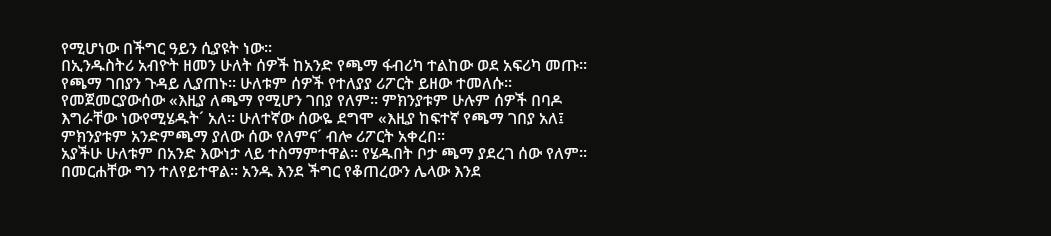የሚሆነው በችግር ዓይን ሲያዩት ነው፡፡
በኢንዱስትሪ አብዮት ዘመን ሁለት ሰዎች ከአንድ የጫማ ፋብሪካ ተልከው ወደ አፍሪካ መጡ፡፡የጫማ ገበያን ጉዳይ ሊያጠኑ፡፡ ሁለቱም ሰዎች የተለያያ ሪፖርት ይዘው ተመለሱ፡፡ የመጀመርያውሰው «እዚያ ለጫማ የሚሆን ገበያ የለም፡፡ ምክንያቱም ሁሉም ሰዎች በባዶ እግራቸው ነውየሚሄዱት´ አለ፡፡ ሁለተኛው ሰውዬ ደግሞ «እዚያ ከፍተኛ የጫማ ገበያ አለ፤ ምክንያቱም አንድምጫማ ያለው ሰው የለምና´ ብሎ ሪፖርት አቀረበ፡፡
አያችሁ ሁለቱም በአንድ እውነታ ላይ ተስማምተዋል፡፡ የሄዱበት ቦታ ጫማ ያደረገ ሰው የለም፡፡በመርሐቸው ግን ተለየይተዋል፡፡ አንዱ እንደ ችግር የቆጠረውን ሌላው እንደ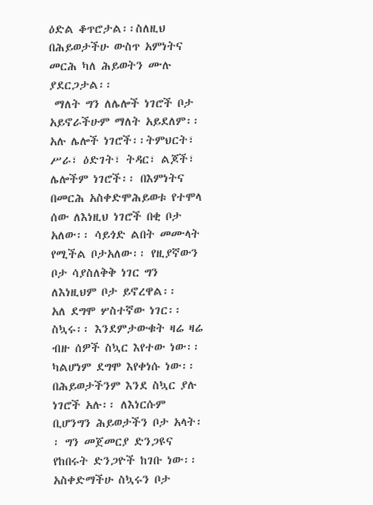ዕድል ቆጥሮታል፡፡ስለዚህ በሕይወታችሁ ውስጥ አምነትና መርሕ ካለ ሕይወትን ሙሉ ያደርጋታል፡፡
 ማለት ግን ለሌሎች ነገሮች ቦታ አይኖራችሁም ማለት አይደለም፡፡ አሉ ሌሎች ነገሮች፡፡ትምህርት፣ ሥራ፣ ዕድገት፣ ትዳር፣ ልጆች፣ ሌሎችም ነገሮች፡፡ በእምነትና በመርሕ አስቀድሞሕይወቱ የተሞላ ሰው ለእነዚህ ነገሮች በቂ ቦታ አለው፡፡ ሳይጎድ ልበት መሙላት የሚችል ቦታአለው፡፡ የዚያኛውን ቦታ ሳያስለቅቅ ነገር ግን ለእነዚህም ቦታ ይኖረዋል፡፡
አለ ደግሞ ሦስተኛው ነገር፡፡ ስኳሩ፡፡ እንደምታውቁት ዛሬ ዛሬ ብዙ ሰዎች ስኳር እየተው ነው፡፡ካልሆነም ደግሞ እየቀነሱ ነው፡፡ በሕይወታችንም እንደ ስኳር ያሉ ነገሮች አሉ፡፡ ለእነርሱም ቢሆንግን ሕይወታችን ቦታ አላት፡፡ ግን መጀመርያ ድንጋዩና የከበሩት ድንጋዮች ከገቡ ነው፡፡
አስቀድማችሁ ስኳሩን ቦታ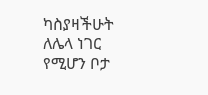ካስያዛችሁት ለሌላ ነገር የሚሆን ቦታ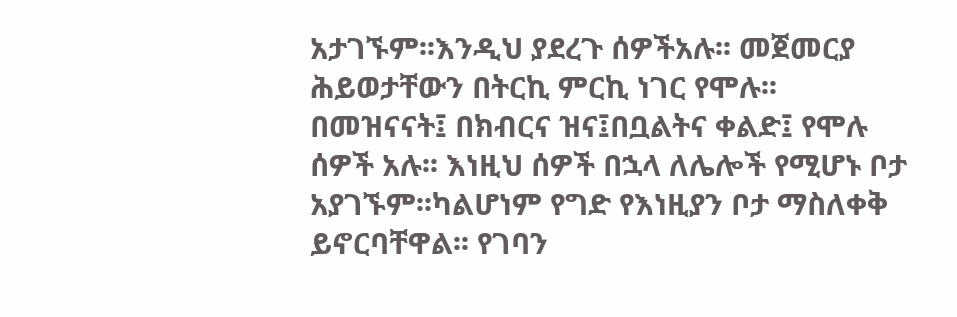አታገኙም፡፡እንዲህ ያደረጉ ሰዎችአሉ፡፡ መጀመርያ ሕይወታቸውን በትርኪ ምርኪ ነገር የሞሉ፡፡ በመዝናናት፤ በክብርና ዝና፤በቧልትና ቀልድ፤ የሞሉ ሰዎች አሉ፡፡ እነዚህ ሰዎች በኋላ ለሌሎች የሚሆኑ ቦታ አያገኙም፡፡ካልሆነም የግድ የእነዚያን ቦታ ማስለቀቅ ይኖርባቸዋል፡፡ የገባን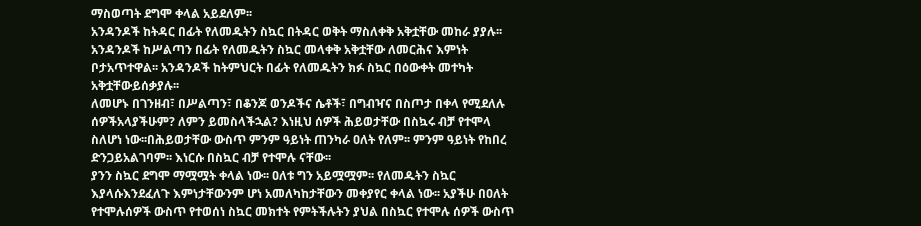ማስወጣት ደግሞ ቀላል አይደለም፡፡
አንዳንዶች ከትዳር በፊት የለመዱትን ስኳር በትዳር ወቅት ማስለቀቅ አቅቷቸው መከራ ያያሉ፡፡አንዳንዶች ከሥልጣን በፊት የለመዱትን ስኳር መላቀቅ አቅቷቸው ለመርሕና እምነት ቦታአጥተዋል፡፡ አንዳንዶች ከትምህርት በፊት የለመዱትን ክፉ ስኳር በዕውቀት መተካት አቅቷቸውይሰቃያሉ፡፡
ለመሆኑ በገንዘብ፣ በሥልጣን፣ በቆንጆ ወንዶችና ሴቶች፣ በግብዣና በስጦታ በቀላ የሚደለሉ ሰዎችአላያችሁም? ለምን ይመስላችኋል? እነዚህ ሰዎች ሕይወታቸው በስኳሩ ብቻ የተሞላ ስለሆነ ነው፡፡በሕይወታቸው ውስጥ ምንም ዓይነት ጠንካራ ዐለት የለም፡፡ ምንም ዓይነት የከበረ ድንጋይአልገባም፡፡ እነርሱ በስኳር ብቻ የተሞሉ ናቸው፡፡
ያንን ስኳር ደግሞ ማሟሟት ቀላል ነው፡፡ ዐለቱ ግን አይሟሟም፡፡ የለመዱትን ስኳር እያላሱእንደፈለጉ እምነታቸውንም ሆነ አመለካከታቸውን መቀያየር ቀላል ነው፡፡ አያችሁ በዐለት የተሞሉሰዎች ውስጥ የተወሰነ ስኳር መክተት የምትችሉትን ያህል በስኳር የተሞሉ ሰዎች ውስጥ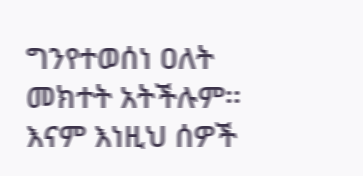ግንየተወሰነ ዐለት መክተት አትችሉም፡፡
እናም እነዚህ ሰዎች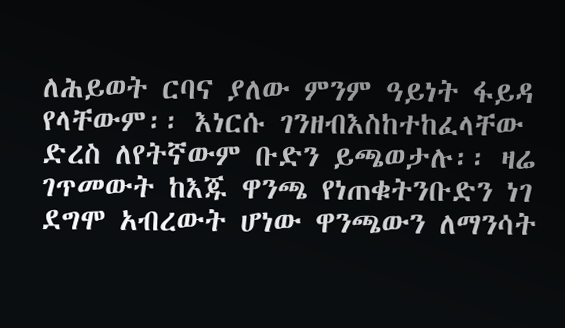ለሕይወት ርባና ያለው ምንም ዓይነት ፋይዳ የላቸውም፡፡ እነርሱ ገንዘብእስከተከፈላቸው ድረስ ለየትኛውም ቡድን ይጫወታሉ፡፡ ዛሬ ገጥመውት ከእጁ ዋንጫ የነጠቁትንቡድን ነገ ደግሞ አብረውት ሆነው ዋንጫውን ለማንሳት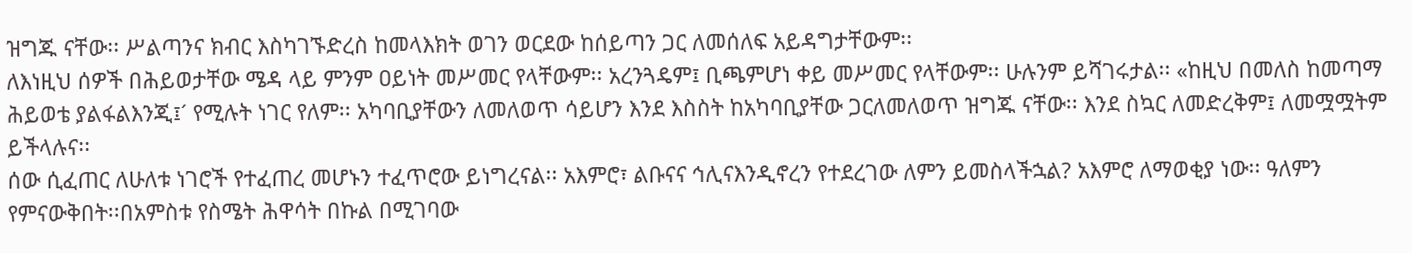ዝግጁ ናቸው፡፡ ሥልጣንና ክብር እስካገኙድረስ ከመላእክት ወገን ወርደው ከሰይጣን ጋር ለመሰለፍ አይዳግታቸውም፡፡
ለእነዚህ ሰዎች በሕይወታቸው ሜዳ ላይ ምንም ዐይነት መሥመር የላቸውም፡፡ አረንጓዴም፤ ቢጫምሆነ ቀይ መሥመር የላቸውም፡፡ ሁሉንም ይሻገሩታል፡፡ «ከዚህ በመለስ ከመጣማ ሕይወቴ ያልፋልእንጂ፤´ የሚሉት ነገር የለም፡፡ አካባቢያቸውን ለመለወጥ ሳይሆን እንደ እስስት ከአካባቢያቸው ጋርለመለወጥ ዝግጁ ናቸው፡፡ እንደ ስኳር ለመድረቅም፤ ለመሟሟትም ይችላሉና፡፡
ሰው ሲፈጠር ለሁለቱ ነገሮች የተፈጠረ መሆኑን ተፈጥሮው ይነግረናል፡፡ አእምሮ፣ ልቡናና ኅሊናእንዲኖረን የተደረገው ለምን ይመስላችኋል? አእምሮ ለማወቂያ ነው፡፡ ዓለምን የምናውቅበት፡፡በአምስቱ የስሜት ሕዋሳት በኩል በሚገባው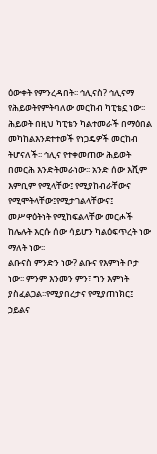ዕውቀት የምንረዳበት፡፡ ኅሊናስ? ኅሊናማ የሕይወትየምትባለው መርከብ ካፒቴኗ ነው፡፡ ሕይወት በዚህ ካፒቴን ካልተመራች በማዕበል መካከልእንደተተወች የነጋዴዎች መርከብ ትሆናለች፡፡ ኅሊና የተቀመጠው ሕይወት በመርሕ እንድትመራነው፡፡ አንድ ሰው እሺም እምቢም የሚላቸው፤ የሚያከብራቸውና የሚሞትላቸው፤የሚታገልላቸውና፤ መሥዋዕትነት የሚከፍልላቸው መርሖች ከሌሉት እርሱ ሰው ሳይሆን ካልዕፍጥረት ነው ማለት ነው፡፡
ልቡናስ ምንድን ነው? ልቡና የእምነት ቦታ ነው፡፡ ምንም እንመን ምን፣ ግን እምነት ያስፈልጋል፡፡የሚያበረታና የሚያጠነክር፤ ኃይልና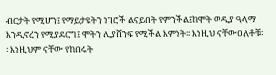ብርታት የሚሆን፤ የማይታዩትን ነገሮች ልናይበት የምንችል፤ከሞት ወዲያ ዓላማ እንዲኖረን የሚያደርግ፤ ሞትን ሊያሸንፍ የሚችል እምነት፡፡ እነዚህ ናቸውዐለቶቹ፡፡ እነዚህም ናቸው የከበሩት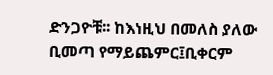ድንጋዮቹ፡፡ ከእነዚህ በመለስ ያለው ቢመጣ የማይጨምር፤ቢቀርም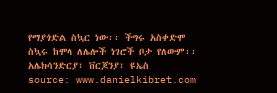የማያጎድል ስኳር ነው፡፡ ችግሩ አስቀድሞ ስኳሩ ከሞላ ለሌሎች ነገሮች ቦታ የለውም፡፡
አሌክሳንድርያ፣ ቨርጆንያ፣ ዩኤስ
source: www.danielkibret.com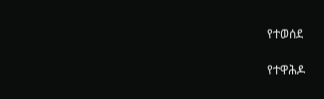የተወሰደ

የተዋሕዶ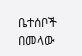ቤተሰቦች በመላው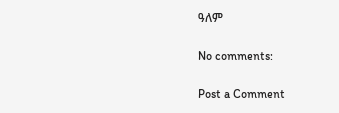ዓለም

No comments:

Post a Comment